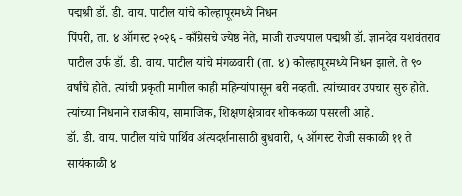पद्मश्री डॉ. डी. वाय. पाटील यांचे कोल्हापूरमध्ये निधन
पिंपरी, ता. ४ ऑगस्ट २०२६ - काँग्रेसचे ज्येष्ठ नेते, माजी राज्यपाल पद्मश्री डॉ. ज्ञानदेव यशवंतराव पाटील उर्फ डॉ. डी. वाय. पाटील यांचे मंगळवारी (ता. ४) कोल्हापूरमध्ये निधन झाले. ते ९० वर्षांचे होते. त्यांची प्रकृती मागील काही महिन्यांपासून बरी नव्हती. त्यांच्यावर उपचार सुरु होते. त्यांच्या निधनाने राजकीय, सामाजिक, शिक्षणक्षेत्रावर शोककळा पसरली आहे.
डॉ. डी. वाय. पाटील यांचे पार्थिव अंत्यदर्शनासाठी बुधवारी, ५ ऑगस्ट रोजी सकाळी ११ ते सायंकाळी ४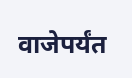वाजेपर्यंत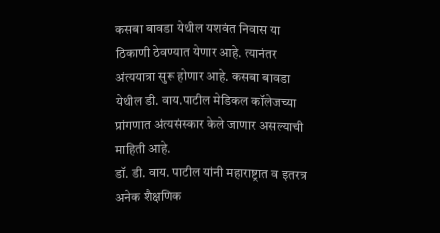कसबा बावडा येथील यशवंत निवास या ठिकाणी ठेवण्यात येणार आहे. त्यानंतर अंत्ययात्रा सुरू होणार आहे. कसबा बावडा येथील डी. वाय.पाटील मेडिकल कॉलेजच्या प्रांगणात अंत्यसंस्कार केले जाणार असल्याची माहिती आहे.
डॉ. डी. वाय. पाटील यांनी महाराष्ट्रात व इतरत्र अनेक शैक्षणिक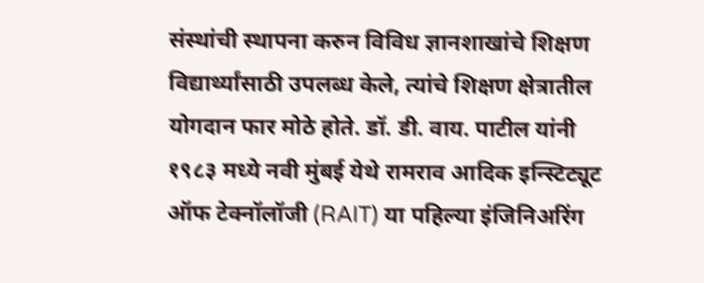संस्थांची स्थापना करुन विविध ज्ञानशाखांचे शिक्षण विद्यार्थ्यांसाठी उपलब्ध केले, त्यांचे शिक्षण क्षेत्रातील योगदान फार मोठे होते. डॉ. डी. वाय. पाटील यांनी १९८३ मध्ये नवी मुंबई येथे रामराव आदिक इन्स्टिट्यूट ऑफ टेक्नॉलॉजी (RAIT) या पहिल्या इंजिनिअरिंग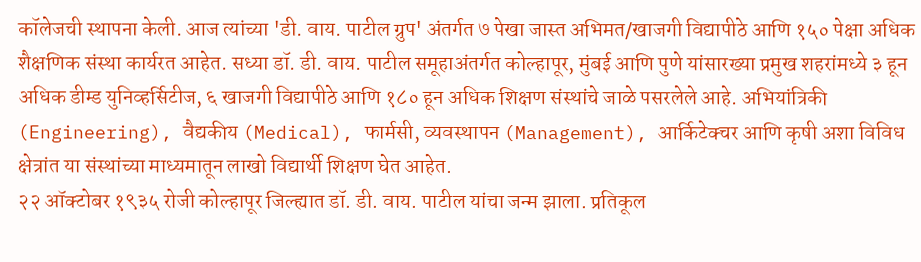कॉलेजची स्थापना केली. आज त्यांच्या 'डी. वाय. पाटील ग्रुप' अंतर्गत ७ पेखा जास्त अभिमत/खाजगी विद्यापीठे आणि १५० पेक्षा अधिक शैक्षणिक संस्था कार्यरत आहेत. सध्या डॉ. डी. वाय. पाटील समूहाअंतर्गत कोल्हापूर, मुंबई आणि पुणे यांसारख्या प्रमुख शहरांमध्ये ३ हून अधिक डीम्ड युनिव्हर्सिटीज, ६ खाजगी विद्यापीठे आणि १८० हून अधिक शिक्षण संस्थांचे जाळे पसरलेले आहे. अभियांत्रिकी (Engineering), वैद्यकीय (Medical), फार्मसी, व्यवस्थापन (Management), आर्किटेक्चर आणि कृषी अशा विविध क्षेत्रांत या संस्थांच्या माध्यमातून लाखो विद्यार्थी शिक्षण घेत आहेत.
२२ ऑक्टोबर १९३५ रोजी कोल्हापूर जिल्ह्यात डॉ. डी. वाय. पाटील यांचा जन्म झाला. प्रतिकूल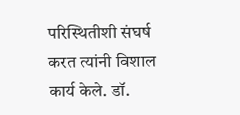परिस्थितीशी संघर्ष करत त्यांनी विशाल कार्य केले. डॉ.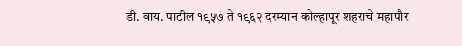डी. वाय. पाटील १९५७ ते १९६२ दरम्यान कोल्हापूर शहराचे महापौर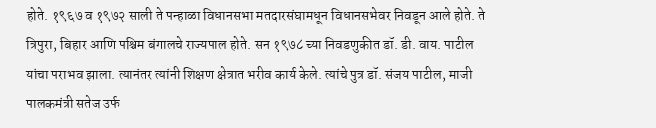होते. १९६७ व १९७२ साली ते पन्हाळा विधानसभा मतदारसंघामधून विधानसभेवर निवडून आले होते. ते त्रिपुरा, बिहार आणि पश्चिम बंगालचे राज्यपाल होते. सन १९७८ च्या निवडणुकीत डॉ. डी. वाय. पाटील यांचा पराभव झाला. त्यानंतर त्यांनी शिक्षण क्षेत्रात भरीव कार्य केले. त्यांचे पुत्र डॉ. संजय पाटील, माजी पालकमंत्री सतेज उर्फ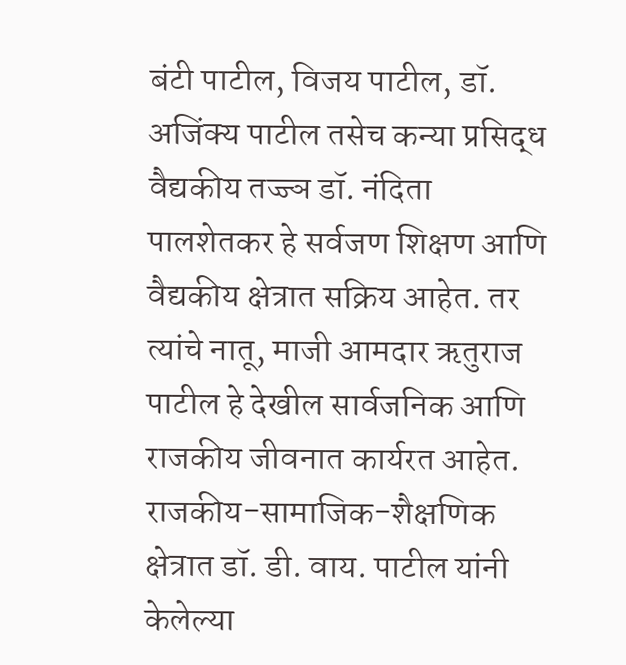बंटी पाटील, विजय पाटील, डॉ. अजिंक्य पाटील तसेच कन्या प्रसिद्ध वैद्यकीय तज्ज्ञ डॉ. नंदिता पालशेतकर हे सर्वजण शिक्षण आणि वैद्यकीय क्षेत्रात सक्रिय आहेत. तर त्यांचे नातू, माजी आमदार ऋतुराज पाटील हे देखील सार्वजनिक आणि राजकीय जीवनात कार्यरत आहेत.
राजकीय-सामाजिक-शैक्षणिक क्षेत्रात डॉ. डी. वाय. पाटील यांनी केलेल्या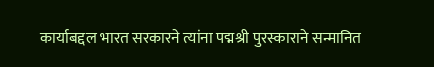कार्याबद्दल भारत सरकारने त्यांना पद्मश्री पुरस्काराने सन्मानित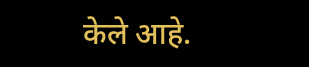केले आहे.